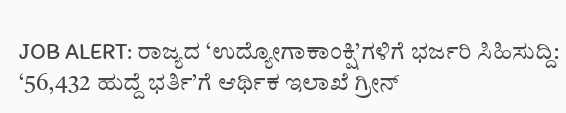JOB ALERT: ರಾಜ್ಯದ ‘ಉದ್ಯೋಗಾಕಾಂಕ್ಷಿ’ಗಳಿಗೆ ಭರ್ಜರಿ ಸಿಹಿಸುದ್ದಿ: ‘56,432 ಹುದ್ದೆ ಭರ್ತಿ’ಗೆ ಆರ್ಥಿಕ ಇಲಾಖೆ ಗ್ರೀನ್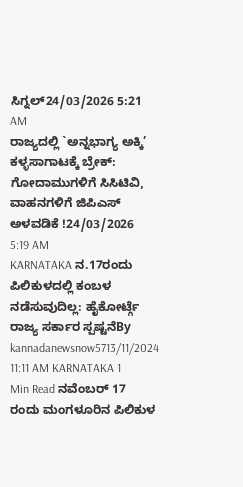ಸಿಗ್ನಲ್24/03/2026 5:21 AM
ರಾಜ್ಯದಲ್ಲಿ `ಅನ್ನಭಾಗ್ಯ ಅಕ್ಕಿ’ ಕಳ್ಳಸಾಗಾಟಕ್ಕೆ ಬ್ರೇಕ್: ಗೋದಾಮುಗಳಿಗೆ ಸಿಸಿಟಿವಿ, ವಾಹನಗಳಿಗೆ ಜಿಪಿಎಸ್ ಅಳವಡಿಕೆ !24/03/2026 5:19 AM
KARNATAKA ನ.17ರಂದು ಪಿಲಿಕುಳದಲ್ಲಿ ಕಂಬಳ ನಡೆಸುವುದಿಲ್ಲ: ಹೈಕೋರ್ಟ್ಗೆ ರಾಜ್ಯ ಸರ್ಕಾರ ಸ್ಪಷ್ಟನೆBy kannadanewsnow5713/11/2024 11:11 AM KARNATAKA 1 Min Read ನವೆಂಬರ್ 17 ರಂದು ಮಂಗಳೂರಿನ ಪಿಲಿಕುಳ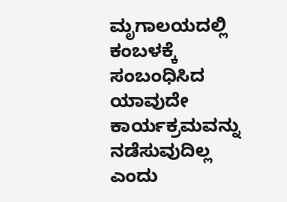ಮೃಗಾಲಯದಲ್ಲಿ ಕಂಬಳಕ್ಕೆ ಸಂಬಂಧಿಸಿದ ಯಾವುದೇ ಕಾರ್ಯಕ್ರಮವನ್ನು ನಡೆಸುವುದಿಲ್ಲ ಎಂದು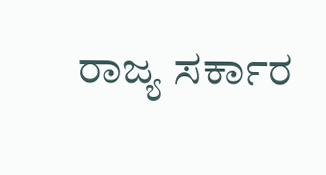ರಾಜ್ಯ ಸರ್ಕಾರ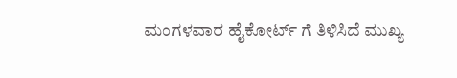ಮಂಗಳವಾರ ಹೈಕೋರ್ಟ್ ಗೆ ತಿಳಿಸಿದೆ ಮುಖ್ಯ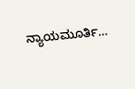ನ್ಯಾಯಮೂರ್ತಿ…